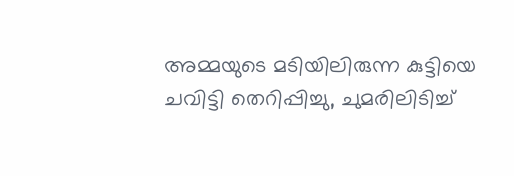അമ്മയുടെ മടിയിലിരുന്ന കുട്ടിയെ ചവിട്ടി തെറിപ്പിച്ചു, ചുമരിലിടിച്ച്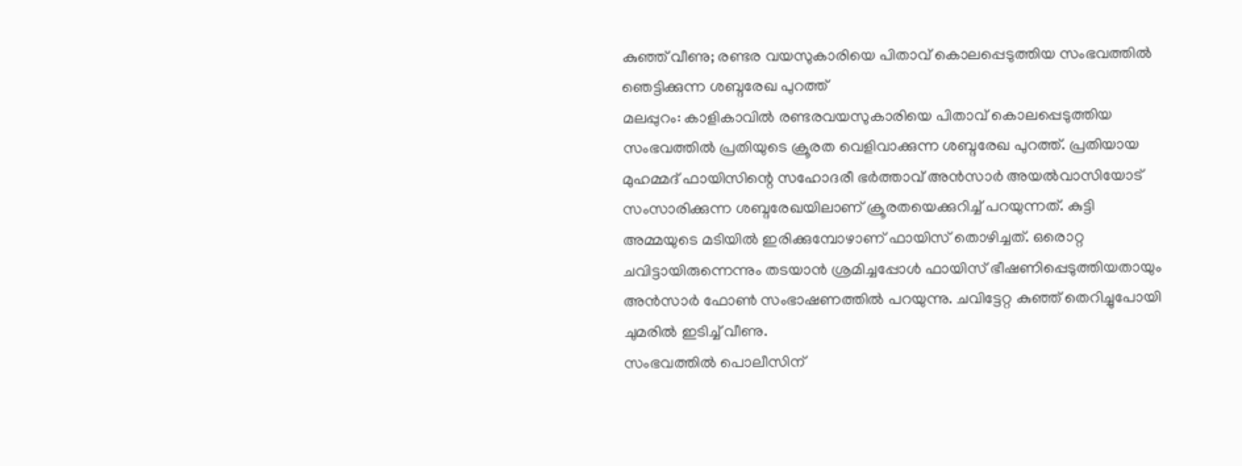കുഞ്ഞ് വീണു; രണ്ടര വയസുകാരിയെ പിതാവ് കൊലപ്പെടുത്തിയ സംഭവത്തിൽ ഞെട്ടിക്കുന്ന ശബ്ദരേഖ പുറത്ത്
മലപ്പുറം: കാളികാവിൽ രണ്ടരവയസുകാരിയെ പിതാവ് കൊലപ്പെടുത്തിയ സംഭവത്തിൽ പ്രതിയുടെ ക്രൂരത വെളിവാക്കുന്ന ശബ്ദരേഖ പുറത്ത്. പ്രതിയായ മുഹമ്മദ് ഫായിസിന്റെ സഹോദരീ ഭർത്താവ് അൻസാർ അയൽവാസിയോട് സംസാരിക്കുന്ന ശബ്ദരേഖയിലാണ് ക്രൂരതയെക്കുറിച്ച് പറയുന്നത്. കുട്ടി അമ്മയുടെ മടിയിൽ ഇരിക്കുമ്പോഴാണ് ഫായിസ് തൊഴിച്ചത്. ഒരൊറ്റ ചവിട്ടായിരുന്നെന്നും തടയാൻ ശ്രമിച്ചപ്പോൾ ഫായിസ് ഭീഷണിപ്പെടുത്തിയതായും അൻസാർ ഫോൺ സംഭാഷണത്തിൽ പറയുന്നു. ചവിട്ടേറ്റ കുഞ്ഞ് തെറിച്ചുപോയി ചുമരിൽ ഇടിച്ച് വീണു.
സംഭവത്തിൽ പൊലീസിന്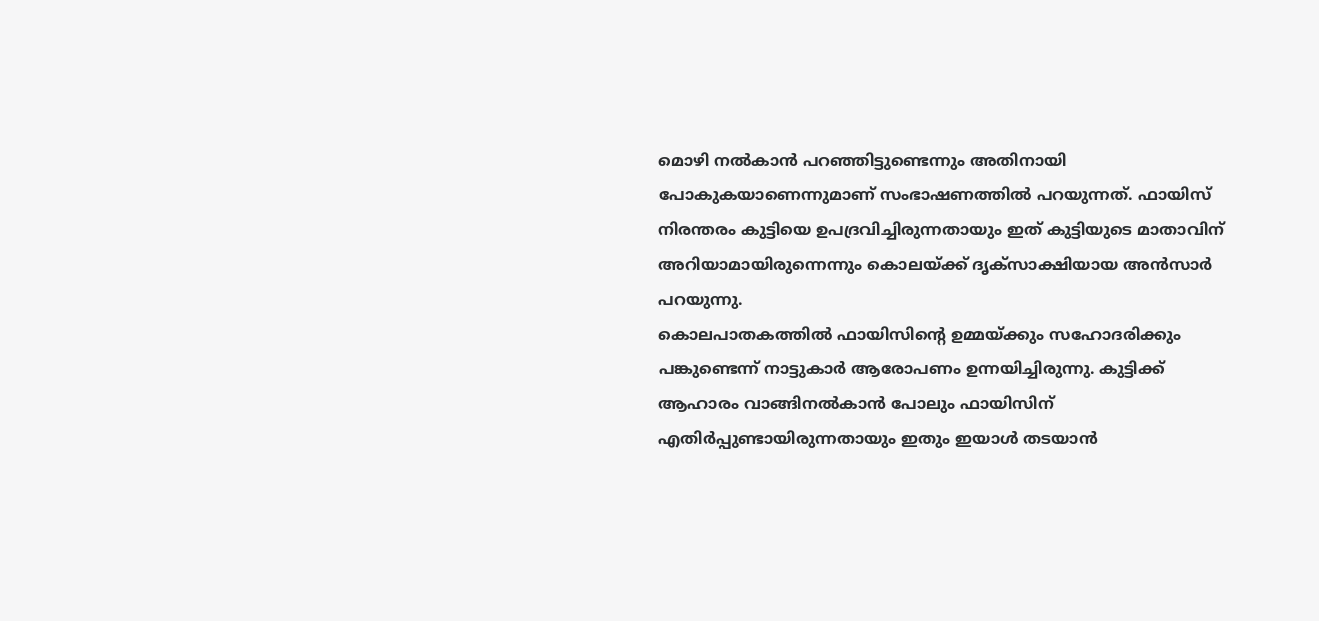മൊഴി നൽകാൻ പറഞ്ഞിട്ടുണ്ടെന്നും അതിനായി പോകുകയാണെന്നുമാണ് സംഭാഷണത്തിൽ പറയുന്നത്. ഫായിസ് നിരന്തരം കുട്ടിയെ ഉപദ്രവിച്ചിരുന്നതായും ഇത് കുട്ടിയുടെ മാതാവിന് അറിയാമായിരുന്നെന്നും കൊലയ്ക്ക് ദൃക്സാക്ഷിയായ അൻസാർ പറയുന്നു.
കൊലപാതകത്തിൽ ഫായിസിന്റെ ഉമ്മയ്ക്കും സഹോദരിക്കും പങ്കുണ്ടെന്ന് നാട്ടുകാർ ആരോപണം ഉന്നയിച്ചിരുന്നു. കുട്ടിക്ക് ആഹാരം വാങ്ങിനൽകാൻ പോലും ഫായിസിന് എതിർപ്പുണ്ടായിരുന്നതായും ഇതും ഇയാൾ തടയാൻ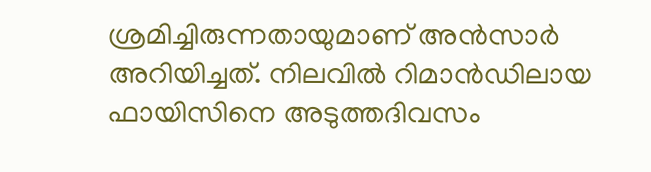ശ്രമിച്ചിരുന്നതായുമാണ് അൻസാർ അറിയിച്ചത്. നിലവിൽ റിമാൻഡിലായ ഫായിസിനെ അടുത്തദിവസം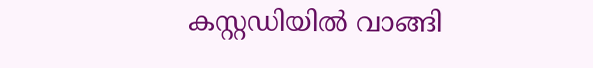കസ്റ്റഡിയിൽ വാങ്ങി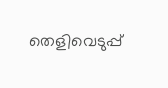തെളിവെടുപ്പ്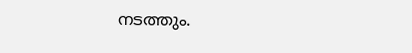നടത്തും.